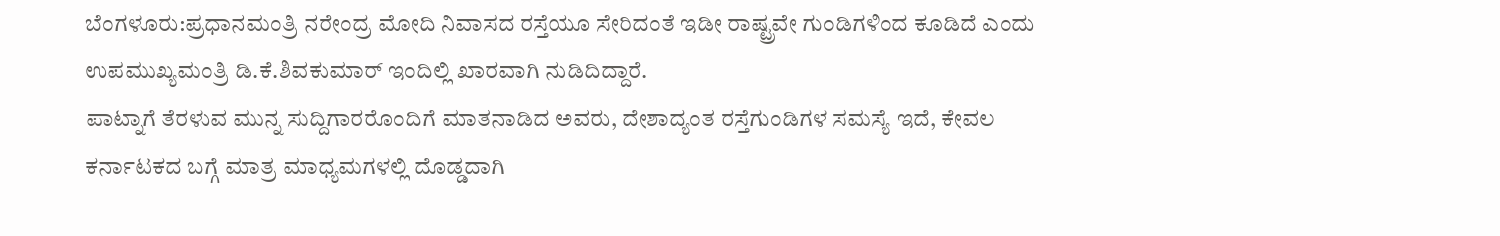ಬೆಂಗಳೂರು:ಪ್ರಧಾನಮಂತ್ರಿ ನರೇಂದ್ರ ಮೋದಿ ನಿವಾಸದ ರಸ್ತೆಯೂ ಸೇರಿದಂತೆ ಇಡೀ ರಾಷ್ಟ್ರವೇ ಗುಂಡಿಗಳಿಂದ ಕೂಡಿದೆ ಎಂದು ಉಪಮುಖ್ಯಮಂತ್ರಿ ಡಿ.ಕೆ.ಶಿವಕುಮಾರ್ ಇಂದಿಲ್ಲಿ ಖಾರವಾಗಿ ನುಡಿದಿದ್ದಾರೆ.
ಪಾಟ್ನಾಗೆ ತೆರಳುವ ಮುನ್ನ ಸುದ್ದಿಗಾರರೊಂದಿಗೆ ಮಾತನಾಡಿದ ಅವರು, ದೇಶಾದ್ಯಂತ ರಸ್ತೆಗುಂಡಿಗಳ ಸಮಸ್ಯೆ ಇದೆ, ಕೇವಲ ಕರ್ನಾಟಕದ ಬಗ್ಗೆ ಮಾತ್ರ ಮಾಧ್ಯಮಗಳಲ್ಲಿ ದೊಡ್ಡದಾಗಿ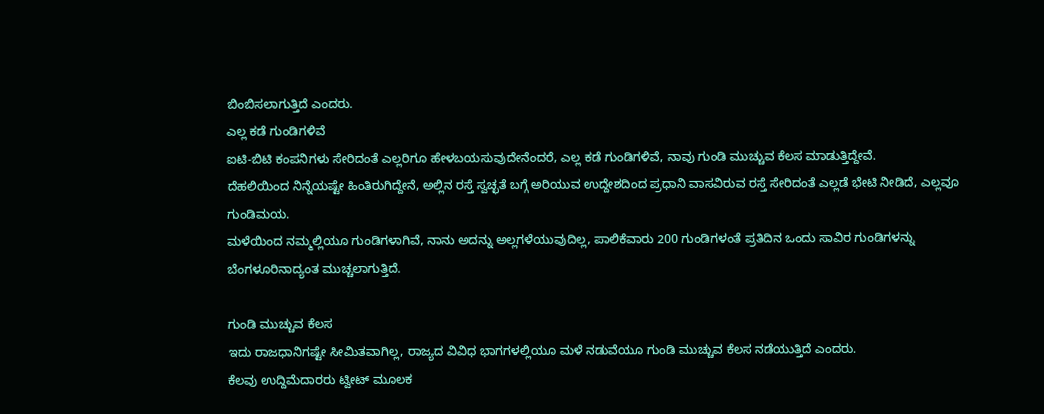ಬಿಂಬಿಸಲಾಗುತ್ತಿದೆ ಎಂದರು.
ಎಲ್ಲ ಕಡೆ ಗುಂಡಿಗಳಿವೆ
ಐಟಿ-ಬಿಟಿ ಕಂಪನಿಗಳು ಸೇರಿದಂತೆ ಎಲ್ಲರಿಗೂ ಹೇಳಬಯಸುವುದೇನೆಂದರೆ, ಎಲ್ಲ ಕಡೆ ಗುಂಡಿಗಳಿವೆ, ನಾವು ಗುಂಡಿ ಮುಚ್ಚುವ ಕೆಲಸ ಮಾಡುತ್ತಿದ್ದೇವೆ.
ದೆಹಲಿಯಿಂದ ನಿನ್ನೆಯಷ್ಟೇ ಹಿಂತಿರುಗಿದ್ದೇನೆ, ಅಲ್ಲಿನ ರಸ್ತೆ ಸ್ವಚ್ಛತೆ ಬಗ್ಗೆ ಅರಿಯುವ ಉದ್ದೇಶದಿಂದ ಪ್ರಧಾನಿ ವಾಸವಿರುವ ರಸ್ತೆ ಸೇರಿದಂತೆ ಎಲ್ಲಡೆ ಭೇಟಿ ನೀಡಿದೆ, ಎಲ್ಲವೂ ಗುಂಡಿಮಯ.
ಮಳೆಯಿಂದ ನಮ್ಮಲ್ಲಿಯೂ ಗುಂಡಿಗಳಾಗಿವೆ, ನಾನು ಅದನ್ನು ಅಲ್ಲಗಳೆಯುವುದಿಲ್ಲ, ಪಾಲಿಕೆವಾರು 200 ಗುಂಡಿಗಳಂತೆ ಪ್ರತಿದಿನ ಒಂದು ಸಾವಿರ ಗುಂಡಿಗಳನ್ನು ಬೆಂಗಳೂರಿನಾದ್ಯಂತ ಮುಚ್ಚಲಾಗುತ್ತಿದೆ.

ಗುಂಡಿ ಮುಚ್ಚುವ ಕೆಲಸ
ಇದು ರಾಜಧಾನಿಗಷ್ಟೇ ಸೀಮಿತವಾಗಿಲ್ಲ, ರಾಜ್ಯದ ವಿವಿಧ ಭಾಗಗಳಲ್ಲಿಯೂ ಮಳೆ ನಡುವೆಯೂ ಗುಂಡಿ ಮುಚ್ಚುವ ಕೆಲಸ ನಡೆಯುತ್ತಿದೆ ಎಂದರು.
ಕೆಲವು ಉದ್ದಿಮೆದಾರರು ಟ್ವೀಟ್ ಮೂಲಕ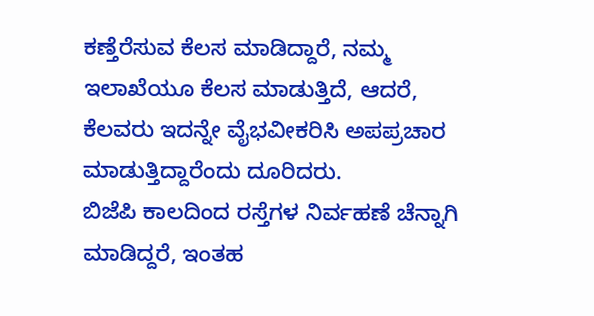ಕಣ್ತೆರೆಸುವ ಕೆಲಸ ಮಾಡಿದ್ದಾರೆ, ನಮ್ಮ ಇಲಾಖೆಯೂ ಕೆಲಸ ಮಾಡುತ್ತಿದೆ, ಆದರೆ, ಕೆಲವರು ಇದನ್ನೇ ವೈಭವೀಕರಿಸಿ ಅಪಪ್ರಚಾರ ಮಾಡುತ್ತಿದ್ದಾರೆಂದು ದೂರಿದರು.
ಬಿಜೆಪಿ ಕಾಲದಿಂದ ರಸ್ತೆಗಳ ನಿರ್ವಹಣೆ ಚೆನ್ನಾಗಿ ಮಾಡಿದ್ದರೆ, ಇಂತಹ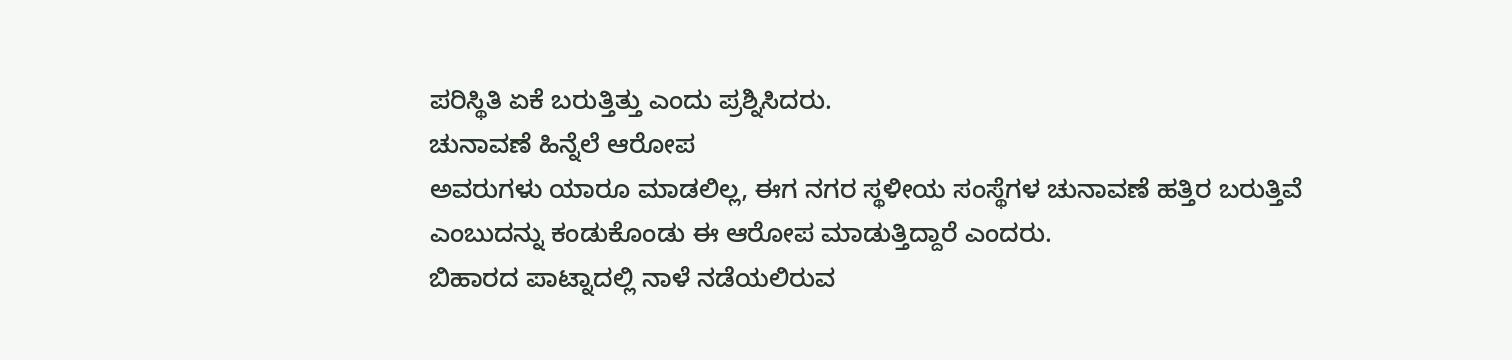ಪರಿಸ್ಥಿತಿ ಏಕೆ ಬರುತ್ತಿತ್ತು ಎಂದು ಪ್ರಶ್ನಿಸಿದರು.
ಚುನಾವಣೆ ಹಿನ್ನೆಲೆ ಆರೋಪ
ಅವರುಗಳು ಯಾರೂ ಮಾಡಲಿಲ್ಲ, ಈಗ ನಗರ ಸ್ಥಳೀಯ ಸಂಸ್ಥೆಗಳ ಚುನಾವಣೆ ಹತ್ತಿರ ಬರುತ್ತಿವೆ ಎಂಬುದನ್ನು ಕಂಡುಕೊಂಡು ಈ ಆರೋಪ ಮಾಡುತ್ತಿದ್ದಾರೆ ಎಂದರು.
ಬಿಹಾರದ ಪಾಟ್ನಾದಲ್ಲಿ ನಾಳೆ ನಡೆಯಲಿರುವ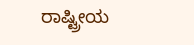ರಾಷ್ಟ್ರೀಯ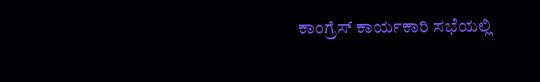ಕಾಂಗ್ರೆಸ್ ಕಾರ್ಯಕಾರಿ ಸಭೆಯಲ್ಲಿ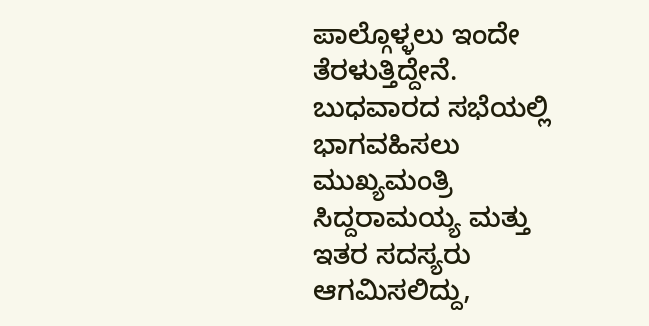ಪಾಲ್ಗೊಳ್ಳಲು ಇಂದೇ ತೆರಳುತ್ತಿದ್ದೇನೆ.
ಬುಧವಾರದ ಸಭೆಯಲ್ಲಿ ಭಾಗವಹಿಸಲು ಮುಖ್ಯಮಂತ್ರಿ ಸಿದ್ದರಾಮಯ್ಯ ಮತ್ತು ಇತರ ಸದಸ್ಯರು ಆಗಮಿಸಲಿದ್ದು,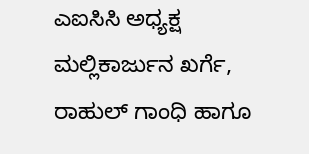ಎಐಸಿಸಿ ಅಧ್ಯಕ್ಷ ಮಲ್ಲಿಕಾರ್ಜುನ ಖರ್ಗೆ, ರಾಹುಲ್ ಗಾಂಧಿ ಹಾಗೂ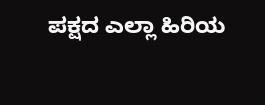ಪಕ್ಷದ ಎಲ್ಲಾ ಹಿರಿಯ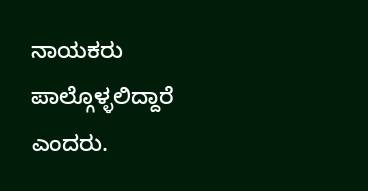ನಾಯಕರು ಪಾಲ್ಗೊಳ್ಳಲಿದ್ದಾರೆ ಎಂದರು.